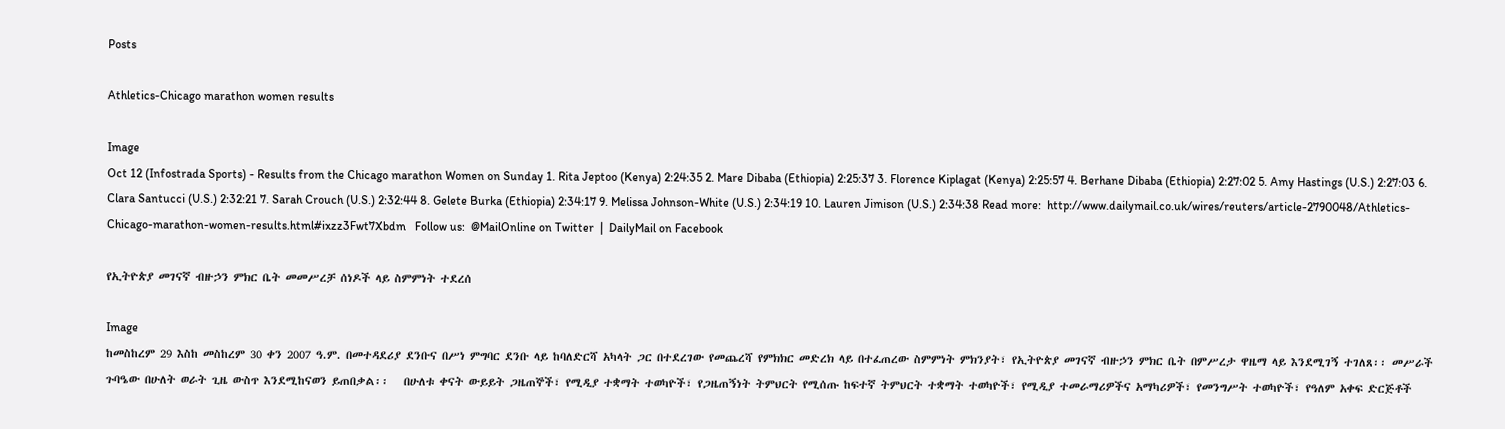Posts

Athletics-Chicago marathon women results

Image
Oct 12 (Infostrada Sports) - Results from the Chicago marathon Women on Sunday 1. Rita Jeptoo (Kenya) 2:24:35 2. Mare Dibaba (Ethiopia) 2:25:37 3. Florence Kiplagat (Kenya) 2:25:57 4. Berhane Dibaba (Ethiopia) 2:27:02 5. Amy Hastings (U.S.) 2:27:03 6. Clara Santucci (U.S.) 2:32:21 7. Sarah Crouch (U.S.) 2:32:44 8. Gelete Burka (Ethiopia) 2:34:17 9. Melissa Johnson-White (U.S.) 2:34:19 10. Lauren Jimison (U.S.) 2:34:38 Read more:  http://www.dailymail.co.uk/wires/reuters/article-2790048/Athletics-Chicago-marathon-women-results.html#ixzz3Fwt7Xbdm   Follow us:  @MailOnline on Twitter  |  DailyMail on Facebook

የኢትዮጵያ መገናኛ ብዙኃን ምክር ቤት መመሥረቻ ሰነዶች ላይ ስምምነት ተደረሰ

Image
ከመስከረም 29 እስከ መስከረም 30 ቀን 2007 ዓ.ም. በመተዳደሪያ ደንቡና በሥነ ምግባር ደንቡ ላይ ከባለድርሻ አካላት ጋር በተደረገው የመጨረሻ የምክክር መድረክ ላይ በተፈጠረው ስምምነት ምክንያት፣ የኢትዮጵያ መገናኛ ብዙኃን ምክር ቤት በምሥረታ ዋዜማ ላይ እንደሚገኝ ተገለጸ፡፡ መሥራች ጉባዔው በሁለት ወራት ጊዜ ውስጥ እንደሚከናወን ይጠበቃል፡፡   በሁለቱ ቀናት ውይይት ጋዜጠኞች፣ የሚዲያ ተቋማት ተወካዮች፣ የጋዜጠኝነት ትምህርት የሚሰጡ ከፍተኛ ትምህርት ተቋማት ተወካዮች፣ የሚዲያ ተመራማሪዎችና አማካሪዎች፣ የመንግሥት ተወካዮች፣ የዓለም አቀፍ ድርጅቶች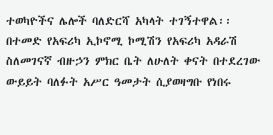ተወካዮችና ሌሎች ባለድርሻ አካላት ተገኝተዋል፡፡ በተመድ የአፍሪካ ኢኮኖሚ ኮሚሽን የአፍሪካ አዳራሽ ስለመገናኛ ብዙኃን ምክር ቤት ለሁለት ቀናት በተደረገው ውይይት ባለፉት አሥር ዓመታት ሲያወዛግቡ የነበሩ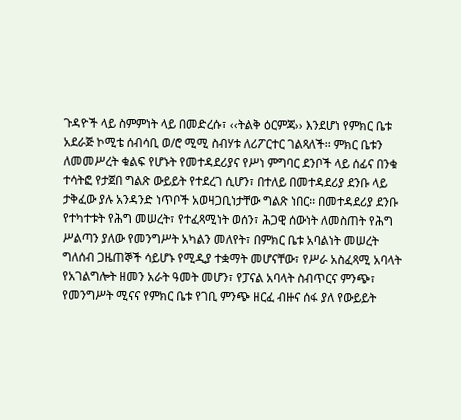ጉዳዮች ላይ ስምምነት ላይ በመድረሱ፣ ‹‹ትልቅ ዕርምጃ›› እንደሆነ የምክር ቤቱ አደራጅ ኮሚቴ ሰብሳቢ ወ/ሮ ሚሚ ስብሃቱ ለሪፖርተር ገልጻለች፡፡ ምክር ቤቱን ለመመሥረት ቁልፍ የሆኑት የመተዳደሪያና የሥነ ምግባር ደንቦች ላይ ሰፊና በንቁ ተሳትፎ የታጀበ ግልጽ ውይይት የተደረገ ሲሆን፣ በተለይ በመተዳደሪያ ደንቡ ላይ ታቅፈው ያሉ አንዳንድ ነጥቦች አወዛጋቢነታቸው ግልጽ ነበር፡፡ በመተዳደሪያ ደንቡ የተካተቱት የሕግ መሠረት፣ የተፈጻሚነት ወሰን፣ ሕጋዊ ሰውነት ለመስጠት የሕግ ሥልጣን ያለው የመንግሥት አካልን መለየት፣ በምክር ቤቱ አባልነት መሠረት ግለሰብ ጋዜጠኞች ሳይሆኑ የሚዲያ ተቋማት መሆናቸው፣ የሥራ አስፈጻሚ አባላት የአገልግሎት ዘመን አራት ዓመት መሆን፣ የፓናል አባላት ስብጥርና ምንጭ፣ የመንግሥት ሚናና የምክር ቤቱ የገቢ ምንጭ ዘርፈ ብዙና ሰፋ ያለ የውይይት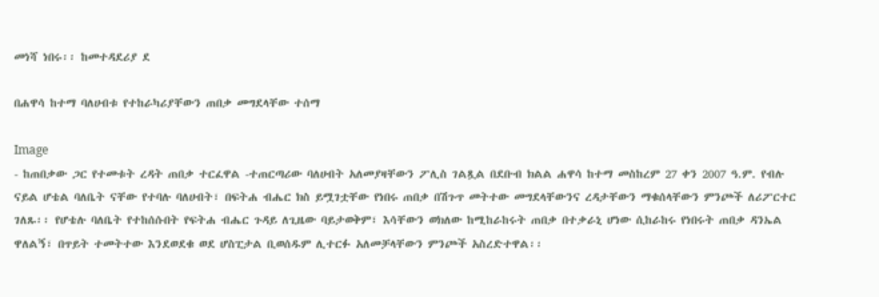መነሻ ነበሩ፡፡ ከመተዳደሪያ ደ

በሐዋሳ ከተማ ባለሀብቱ የተከራካሪያቸውን ጠበቃ መግደላቸው ተሰማ

Image
- ከጠበቃው ጋር የተመቱት ረዳት ጠበቃ ተርፈዋል -ተጠርጣሪው ባለሀብት አለመያዛቸውን ፖሊስ ገልጿል በደቡብ ክልል ሐዋሳ ከተማ መስከረም 27 ቀን 2007 ዓ.ም. የብሉ ናይል ሆቴል ባለቤት ናቸው የተባሉ ባለሀብት፣ በፍትሐ ብሔር ክስ ይሟገቷቸው የነበሩ ጠበቃ በሽጉጥ መትተው መግደላቸውንና ረዳታቸውን ማቁሰላቸውን ምንጮች ለሪፖርተር ገለጹ፡፡ የሆቴሉ ባለቤት የተከሰሱበት የፍትሐ ብሔር ጉዳይ ለጊዜው ባይታወቅም፣ እሳቸውን ወክለው ከሚከራከሩት ጠበቃ በተቃራኒ ሆነው ሲከራከሩ የነበሩት ጠበቃ ዳንኤል ዋለልኝ፣ በጥይት ተመትተው እንደወደቁ ወደ ሆስፒታል ቢወሰዱም ሊተርፉ አለመቻላቸውን ምንጮች አስረድተዋል፡፡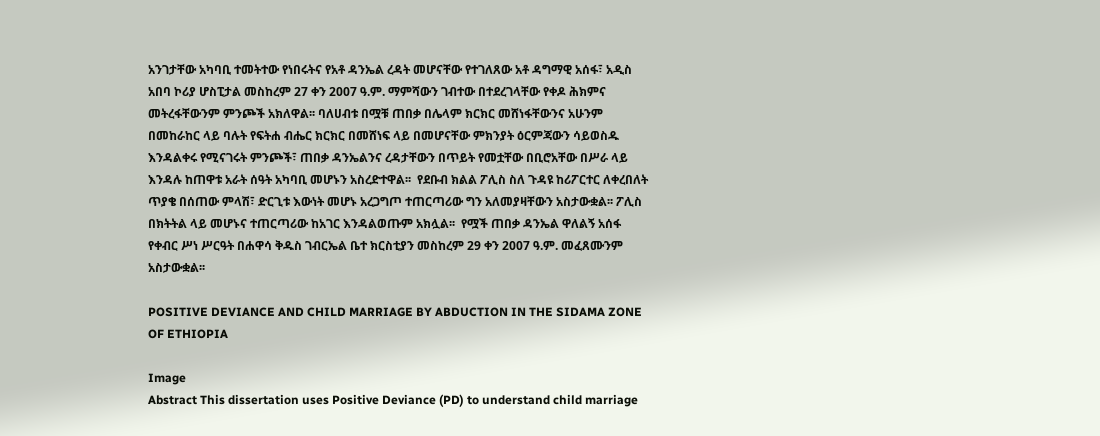አንገታቸው አካባቢ ተመትተው የነበሩትና የአቶ ዳንኤል ረዳት መሆናቸው የተገለጸው አቶ ዳግማዊ አሰፋ፣ አዲስ አበባ ኮሪያ ሆስፒታል መስከረም 27 ቀን 2007 ዓ.ም. ማምሻውን ገብተው በተደረገላቸው የቀዶ ሕክምና መትረፋቸውንም ምንጮች አክለዋል፡፡ ባለሀብቱ በሟቹ ጠበቃ በሌላም ክርክር መሸነፋቸውንና አሁንም በመከራከር ላይ ባሉት የፍትሐ ብሔር ክርክር በመሸነፍ ላይ በመሆናቸው ምክንያት ዕርምጃውን ሳይወስዱ እንዳልቀሩ የሚናገሩት ምንጮች፣ ጠበቃ ዳንኤልንና ረዳታቸውን በጥይት የመቷቸው በቢሮአቸው በሥራ ላይ እንዳሉ ከጠዋቱ አራት ሰዓት አካባቢ መሆኑን አስረድተዋል፡፡  የደቡብ ክልል ፖሊስ ስለ ጉዳዩ ከሪፖርተር ለቀረበለት ጥያቄ በሰጠው ምላሽ፣ ድርጊቱ እውነት መሆኑ አረጋግጦ ተጠርጣሪው ግን አለመያዛቸውን አስታውቋል፡፡ ፖሊስ በክትትል ላይ መሆኑና ተጠርጣሪው ከአገር እንዳልወጡም አክሏል፡፡  የሟች ጠበቃ ዳንኤል ዋለልኝ አሰፋ የቀብር ሥነ ሥርዓት በሐዋሳ ቅዱስ ገብርኤል ቤተ ክርስቲያን መስከረም 29 ቀን 2007 ዓ.ም. መፈጸሙንም አስታውቋል፡፡

POSITIVE DEVIANCE AND CHILD MARRIAGE BY ABDUCTION IN THE SIDAMA ZONE OF ETHIOPIA

Image
Abstract This dissertation uses Positive Deviance (PD) to understand child marriage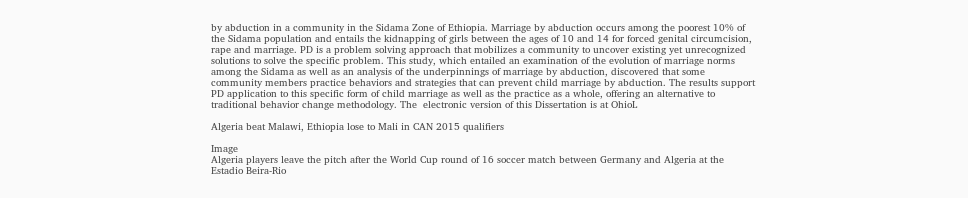by abduction in a community in the Sidama Zone of Ethiopia. Marriage by abduction occurs among the poorest 10% of the Sidama population and entails the kidnapping of girls between the ages of 10 and 14 for forced genital circumcision, rape and marriage. PD is a problem solving approach that mobilizes a community to uncover existing yet unrecognized solutions to solve the specific problem. This study, which entailed an examination of the evolution of marriage norms among the Sidama as well as an analysis of the underpinnings of marriage by abduction, discovered that some community members practice behaviors and strategies that can prevent child marriage by abduction. The results support PD application to this specific form of child marriage as well as the practice as a whole, offering an alternative to traditional behavior change methodology. The  electronic version of this Dissertation is at OhioL

Algeria beat Malawi, Ethiopia lose to Mali in CAN 2015 qualifiers

Image
Algeria players leave the pitch after the World Cup round of 16 soccer match between Germany and Algeria at the Estadio Beira-Rio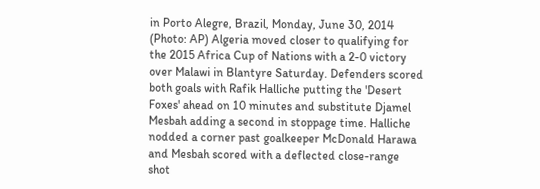in Porto Alegre, Brazil, Monday, June 30, 2014 (Photo: AP) Algeria moved closer to qualifying for the 2015 Africa Cup of Nations with a 2-0 victory over Malawi in Blantyre Saturday. Defenders scored both goals with Rafik Halliche putting the 'Desert Foxes' ahead on 10 minutes and substitute Djamel Mesbah adding a second in stoppage time. Halliche nodded a corner past goalkeeper McDonald Harawa and Mesbah scored with a deflected close-range shot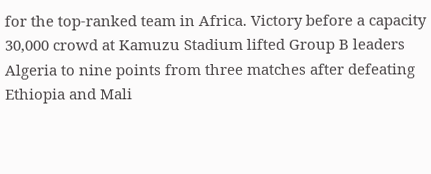for the top-ranked team in Africa. Victory before a capacity 30,000 crowd at Kamuzu Stadium lifted Group B leaders Algeria to nine points from three matches after defeating Ethiopia and Mali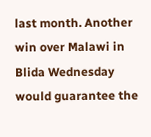last month. Another win over Malawi in Blida Wednesday would guarantee the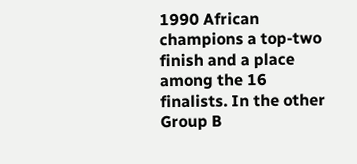1990 African champions a top-two finish and a place among the 16 finalists. In the other Group B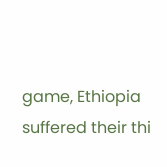game, Ethiopia suffered their thi